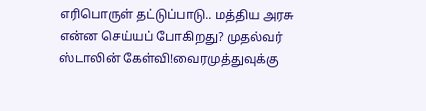எரிபொருள் தட்டுப்பாடு.. மத்திய அரசு என்ன செய்யப் போகிறது? முதல்வர் ஸ்டாலின் கேள்வி!வைரமுத்துவுக்கு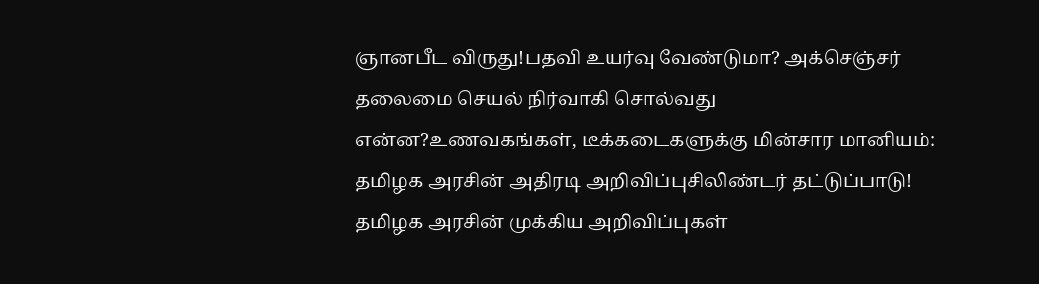ஞானபீட விருது!பதவி உயர்வு வேண்டுமா? அக்செஞ்சர் தலைமை செயல் நிர்வாகி சொல்வது என்ன?உணவகங்கள், டீக்கடைகளுக்கு மின்சார மானியம்: தமிழக அரசின் அதிரடி அறிவிப்புசிலிண்டர் தட்டுப்பாடு! தமிழக அரசின் முக்கிய அறிவிப்புகள்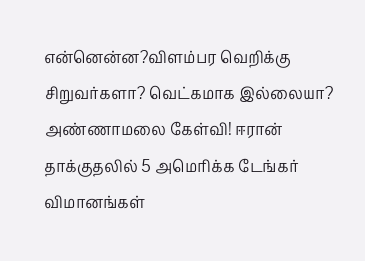என்னென்ன?விளம்பர வெறிக்கு சிறுவர்களா? வெட்கமாக இல்லையா? அண்ணாமலை கேள்வி! ஈரான் தாக்குதலில் 5 அமெரிக்க டேங்கர் விமானங்கள்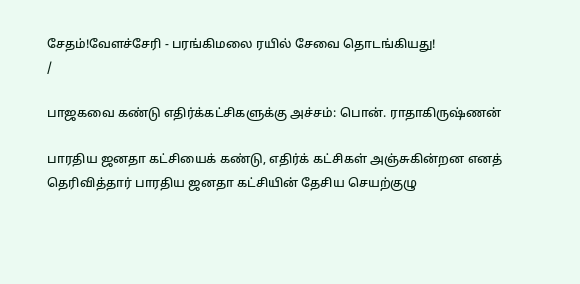சேதம்!வேளச்சேரி - பரங்கிமலை ரயில் சேவை தொடங்கியது!
/

பாஜகவை கண்டு எதிர்க்கட்சிகளுக்கு அச்சம்: பொன். ராதாகிருஷ்ணன்

பாரதிய ஜனதா கட்சியைக் கண்டு, எதிர்க் கட்சிகள் அஞ்சுகின்றன எனத் தெரிவித்தார் பாரதிய ஜனதா கட்சியின் தேசிய செயற்குழு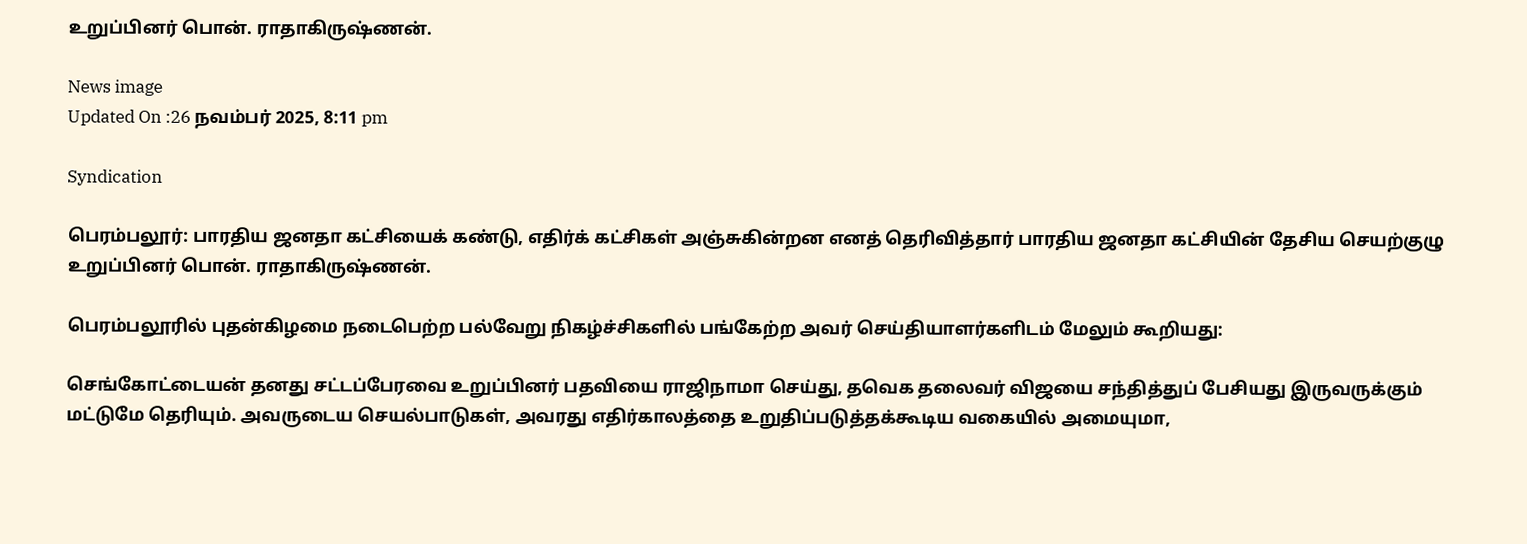உறுப்பினர் பொன். ராதாகிருஷ்ணன்.

News image
Updated On :26 நவம்பர் 2025, 8:11 pm

Syndication

பெரம்பலூர்: பாரதிய ஜனதா கட்சியைக் கண்டு, எதிர்க் கட்சிகள் அஞ்சுகின்றன எனத் தெரிவித்தார் பாரதிய ஜனதா கட்சியின் தேசிய செயற்குழு உறுப்பினர் பொன். ராதாகிருஷ்ணன்.

பெரம்பலூரில் புதன்கிழமை நடைபெற்ற பல்வேறு நிகழ்ச்சிகளில் பங்கேற்ற அவர் செய்தியாளர்களிடம் மேலும் கூறியது:

செங்கோட்டையன் தனது சட்டப்பேரவை உறுப்பினர் பதவியை ராஜிநாமா செய்து, தவெக தலைவர் விஜயை சந்தித்துப் பேசியது இருவருக்கும் மட்டுமே தெரியும். அவருடைய செயல்பாடுகள், அவரது எதிர்காலத்தை உறுதிப்படுத்தக்கூடிய வகையில் அமையுமா,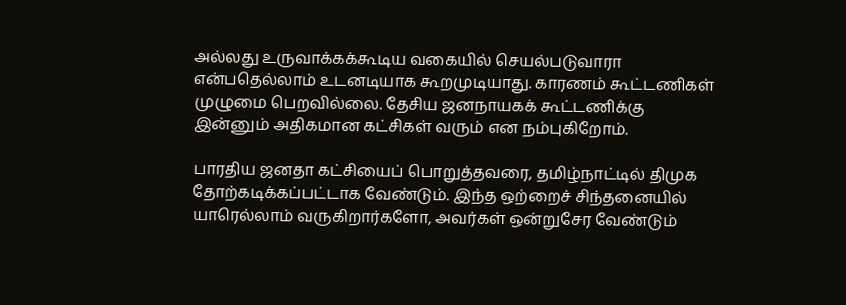அல்லது உருவாக்கக்கூடிய வகையில் செயல்படுவாரா என்பதெல்லாம் உடனடியாக கூறமுடியாது. காரணம் கூட்டணிகள் முழுமை பெறவில்லை. தேசிய ஜனநாயகக் கூட்டணிக்கு இன்னும் அதிகமான கட்சிகள் வரும் என நம்புகிறோம்.

பாரதிய ஜனதா கட்சியைப் பொறுத்தவரை, தமிழ்நாட்டில் திமுக தோற்கடிக்கப்பட்டாக வேண்டும். இந்த ஒற்றைச் சிந்தனையில் யாரெல்லாம் வருகிறார்களோ, அவர்கள் ஒன்றுசேர வேண்டும்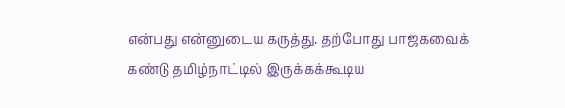என்பது என்னுடைய கருத்து. தற்போது பாஜகவைக் கண்டு தமிழ்நாட்டில் இருக்கக்கூடிய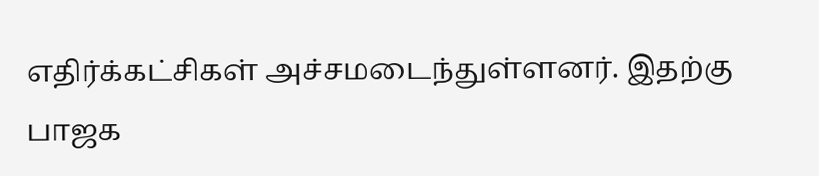எதிர்க்கட்சிகள் அச்சமடைந்துள்ளனர். இதற்கு பாஜக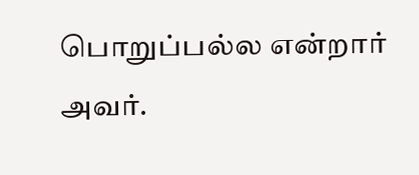பொறுப்பல்ல என்றார் அவர்.